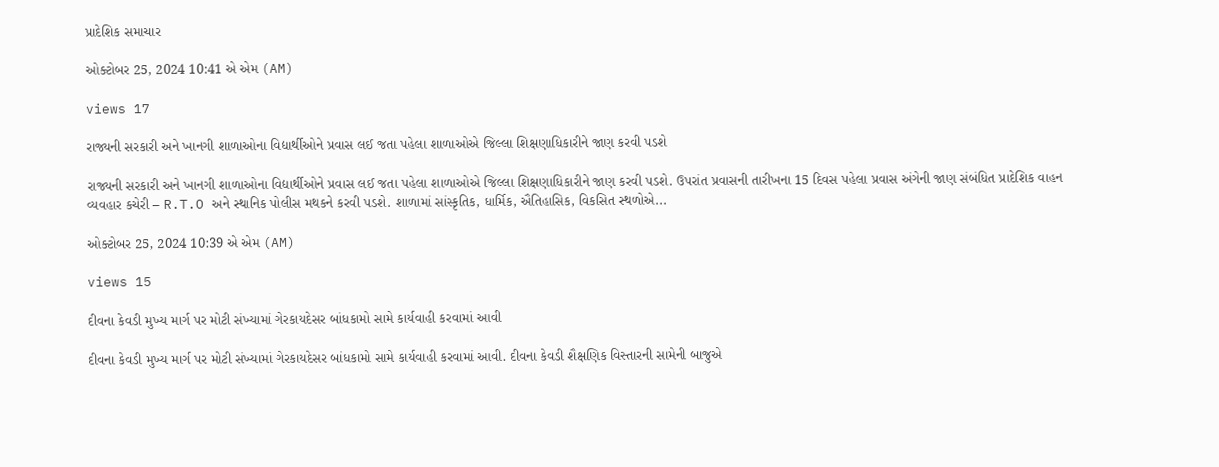પ્રાદેશિક સમાચાર

ઓક્ટોબર 25, 2024 10:41 એ એમ (AM)

views 17

રાજ્યની સરકારી અને ખાનગી શાળાઓના વિદ્યાર્થીઓને પ્રવાસ લઈ જતા પહેલા શાળાઓએ જિલ્લા શિક્ષણાધિકારીને જાણ કરવી પડશે

રાજ્યની સરકારી અને ખાનગી શાળાઓના વિદ્યાર્થીઓને પ્રવાસ લઈ જતા પહેલા શાળાઓએ જિલ્લા શિક્ષણાધિકારીને જાણ કરવી પડશે. ઉપરાંત પ્રવાસની તારીખના 15 દિવસ પહેલા પ્રવાસ અંગેની જાણ સંબંધિત પ્રાદેશિક વાહન વ્યવહાર કચેરી – R.T.O અને સ્થાનિક પોલીસ મથકને કરવી પડશે. શાળામાં સાંસ્કૃતિક, ધાર્મિક, ઐતિહાસિક, વિકસિત સ્થળોએ...

ઓક્ટોબર 25, 2024 10:39 એ એમ (AM)

views 15

દીવના કેવડી મુખ્ય માર્ગ પર મોટી સંખ્યામાં ગેરકાયદેસર બાંધકામો સામે કાર્યવાહી કરવામાં આવી

દીવના કેવડી મુખ્ય માર્ગ પર મોટી સંખ્યામાં ગેરકાયદેસર બાંધકામો સામે કાર્યવાહી કરવામાં આવી. દીવના કેવડી શૈક્ષણિક વિસ્તારની સામેની બાજુએ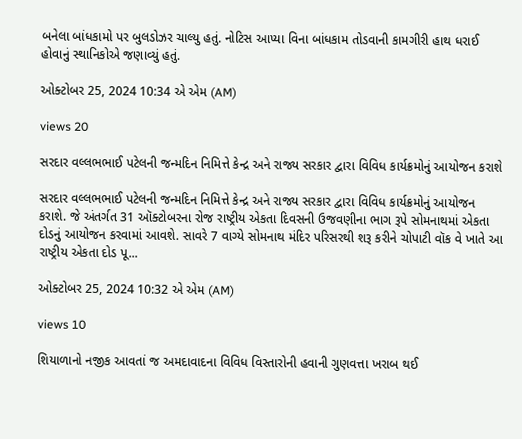બનેલા બાંધકામો પર બુલડોઝર ચાલ્યુ હતું. નોટિસ આપ્યા વિના બાંધકામ તોડવાની કામગીરી હાથ ધરાઈ હોવાનું સ્થાનિકોએ જણાવ્યું હતું.

ઓક્ટોબર 25, 2024 10:34 એ એમ (AM)

views 20

સરદાર વલ્લભભાઈ પટેલની જન્મદિન નિમિત્તે કેન્દ્ર અને રાજ્ય સરકાર દ્વારા વિવિધ કાર્યક્રમોનું આયોજન કરાશે

સરદાર વલ્લભભાઈ પટેલની જન્મદિન નિમિત્તે કેન્દ્ર અને રાજ્ય સરકાર દ્વારા વિવિધ કાર્યક્રમોનું આયોજન કરાશે. જે અંતર્ગત 31 ઑક્ટોબરના રોજ રાષ્ટ્રીય એકતા દિવસની ઉજવણીના ભાગ રૂપે સોમનાથમાં એકતા દોડનું આયોજન કરવામાં આવશે. સાવરે 7 વાગ્યે સોમનાથ મંદિર પરિસરથી શરૂ કરીને ચોપાટી વૉક વે ખાતે આ રાષ્ટ્રીય એકતા દોડ પૂ...

ઓક્ટોબર 25, 2024 10:32 એ એમ (AM)

views 10

શિયાળાનો નજીક આવતાં જ અમદાવાદના વિવિધ વિસ્તારોની હવાની ગુણવત્તા ખરાબ થઈ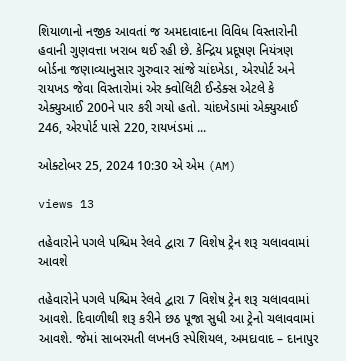શિયાળાનો નજીક આવતાં જ અમદાવાદના વિવિધ વિસ્તારોની હવાની ગુણવત્તા ખરાબ થઈ રહી છે. કેન્દ્રિય પ્રદૂષણ નિયંત્રણ બોર્ડના જણાવ્યાનુસાર ગુરુવાર સાંજે ચાંદખેડા, એરપોર્ટ અને રાયખડ જેવા વિસ્તારોમાં એર ક્વોલિટી ઈન્ડેક્સ એટલે કે એક્યુઆઈ 200ને પાર કરી ગયો હતો. ચાંદખેડામાં એક્યુઆઈ 246, એરપોર્ટ પાસે 220, રાયખંડમાં ...

ઓક્ટોબર 25, 2024 10:30 એ એમ (AM)

views 13

તહેવારોને પગલે પશ્ચિમ રેલવે દ્વારા 7 વિશેષ ટ્રેન શરૂ ચલાવવામાં આવશે

તહેવારોને પગલે પશ્ચિમ રેલવે દ્વારા 7 વિશેષ ટ્રેન શરૂ ચલાવવામાં આવશે. દિવાળીથી શરૂ કરીને છઠ પૂજા સુધી આ ટ્રેનો ચલાવવામાં આવશે. જેમાં સાબરમતી લખનઉ સ્પેશિયલ, અમદાવાદ – દાનાપુર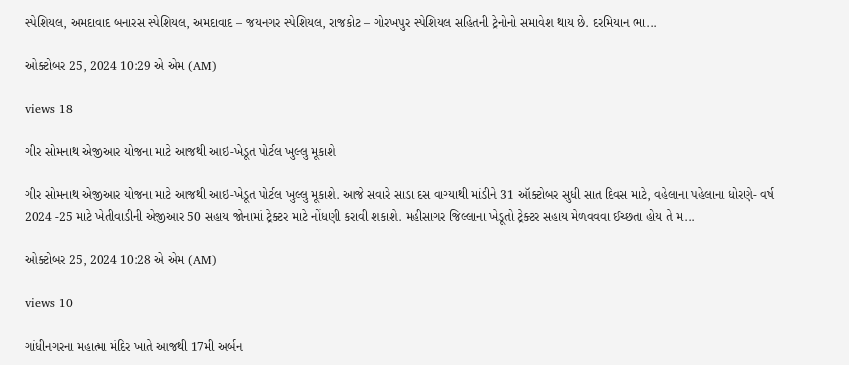સ્પેશિયલ, અમદાવાદ બનારસ સ્પેશિયલ, અમદાવાદ – જયનગર સ્પેશિયલ, રાજકોટ – ગોરખપુર સ્પેશિયલ સહિતની ટ્રેનોનો સમાવેશ થાય છે. દરમિયાન ભા...

ઓક્ટોબર 25, 2024 10:29 એ એમ (AM)

views 18

ગીર સોમનાથ એજીઆર યોજના માટે આજથી આઇ-ખેડૂત પોર્ટલ ખુલ્લુ મૂકાશે

ગીર સોમનાથ એજીઆર યોજના માટે આજથી આઇ-ખેડૂત પોર્ટલ ખુલ્લુ મૂકાશે. આજે સવારે સાડા દસ વાગ્યાથી માંડીને 31 ઑક્ટોબર સુધી સાત દિવસ માટે, વહેલાના પહેલાના ધોરણે- વર્ષ 2024 -25 માટે ખેતીવાડીની એજીઆર 50 સહાય જોનામાં ટ્રેક્ટર માટે નોંધણી કરાવી શકાશે. મહીસાગર જિલ્લાના ખેડૂતો ટ્રેક્ટર સહાય મેળવવવા ઈચ્છતા હોય તે મ...

ઓક્ટોબર 25, 2024 10:28 એ એમ (AM)

views 10

ગાંધીનગરના મહાત્મા મંદિર ખાતે આજથી 17મી અર્બન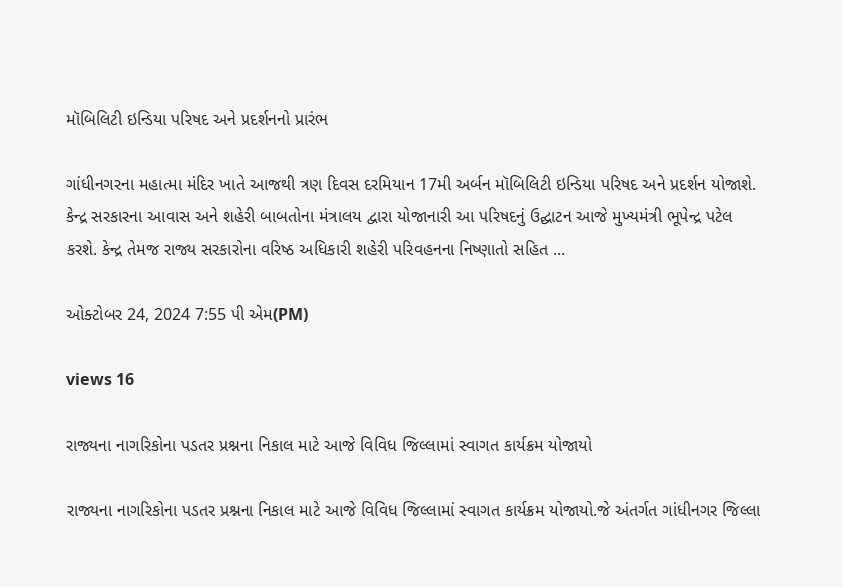મૉબિલિટી ઇન્ડિયા પરિષદ અને પ્રદર્શનનો પ્રારંભ

ગાંધીનગરના મહાત્મા મંદિર ખાતે આજથી ત્રણ દિવસ દરમિયાન 17મી અર્બન મૉબિલિટી ઇન્ડિયા પરિષદ અને પ્રદર્શન યોજાશે. કેન્દ્ર સરકારના આવાસ અને શહેરી બાબતોના મંત્રાલય દ્વારા યોજાનારી આ પરિષદનું ઉદ્ઘાટન આજે મુખ્યમંત્રી ભૂપેન્દ્ર પટેલ કરશે. કેન્દ્ર તેમજ રાજ્ય સરકારોના વરિષ્ઠ અધિકારી શહેરી પરિવહનના નિષ્ણાતો સહિત ...

ઓક્ટોબર 24, 2024 7:55 પી એમ(PM)

views 16

રાજ્યના નાગરિકોના પડતર પ્રશ્નના નિકાલ માટે આજે વિવિધ જિલ્લામાં સ્વાગત કાર્યક્રમ યોજાયો

રાજ્યના નાગરિકોના પડતર પ્રશ્નના નિકાલ માટે આજે વિવિધ જિલ્લામાં સ્વાગત કાર્યક્રમ યોજાયો.જે અંતર્ગત ગાંધીનગર જિલ્લા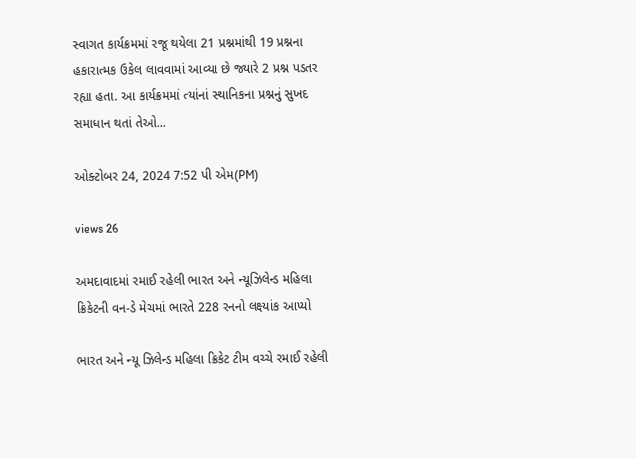સ્વાગત કાર્યક્રમમાં રજૂ થયેલા 21 પ્રશ્નમાંથી 19 પ્રશ્નના હકારાત્મક ઉકેલ લાવવામાં આવ્યા છે જ્યારે 2 પ્રશ્ન પડતર રહ્યા હતા. આ કાર્યક્રમમાં ત્યાંનાં સ્થાનિકના પ્રશ્નનું સુખદ સમાધાન થતાં તેઓ...

ઓક્ટોબર 24, 2024 7:52 પી એમ(PM)

views 26

અમદાવાદમાં રમાઈ રહેલી ભારત અને ન્યૂઝિલેન્ડ મહિલા ક્રિકેટની વન-ડે મેચમાં ભારતે 228 રનનો લક્ષ્યાંક આપ્યો

ભારત અને ન્યૂ ઝિલેન્ડ મહિલા ક્રિકેટ ટીમ વચ્ચે રમાઈ રહેલી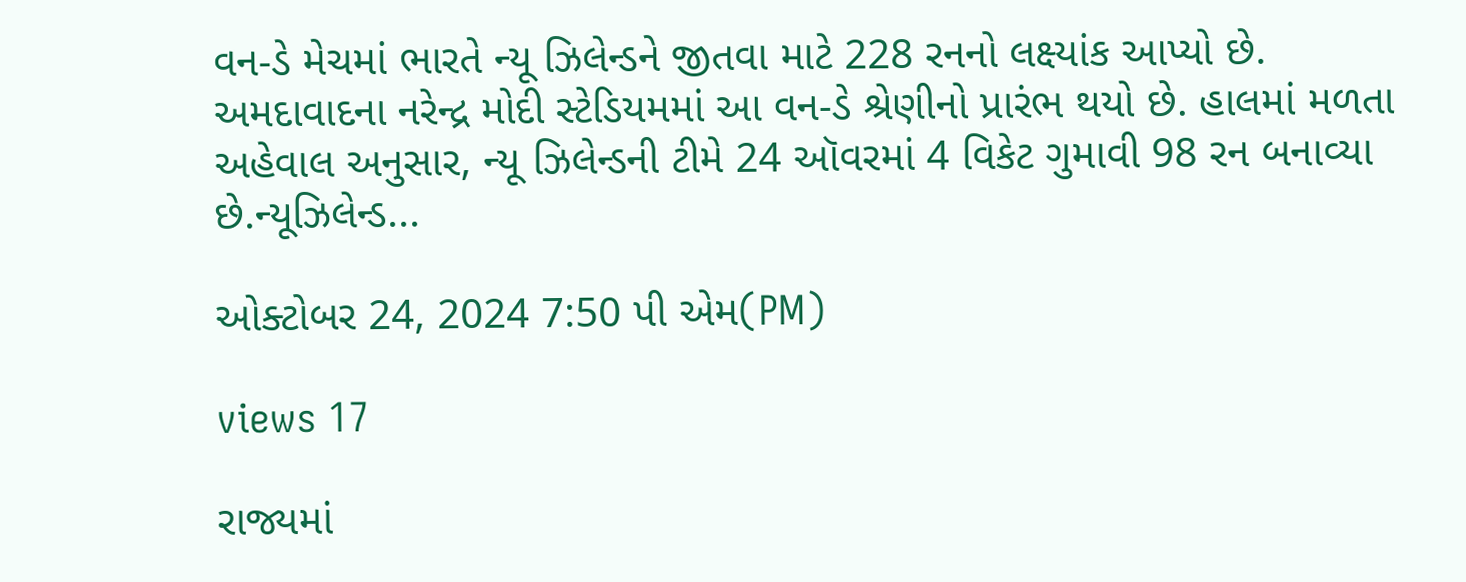વન-ડે મેચમાં ભારતે ન્યૂ ઝિલેન્ડને જીતવા માટે 228 રનનો લક્ષ્યાંક આપ્યો છે. અમદાવાદના નરેન્દ્ર મોદી સ્ટેડિયમમાં આ વન-ડે શ્રેણીનો પ્રારંભ થયો છે. હાલમાં મળતા અહેવાલ અનુસાર, ન્યૂ ઝિલેન્ડની ટીમે 24 ઑવરમાં 4 વિકેટ ગુમાવી 98 રન બનાવ્યા છે.ન્યૂઝિલેન્ડ...

ઓક્ટોબર 24, 2024 7:50 પી એમ(PM)

views 17

રાજ્યમાં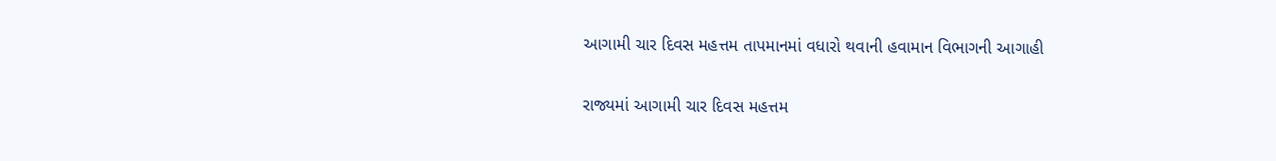આગામી ચાર દિવસ મહત્તમ તાપમાનમાં વધારો થવાની હવામાન વિભાગની આગાહી

રાજ્યમાં આગામી ચાર દિવસ મહત્તમ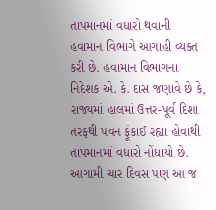તાપમાનમાં વધારો થવાની હવામાન વિભાગે આગાહી વ્યક્ત કરી છે. હવામાન વિભાગના નિદેશક એ. કે. દાસ જણાવે છે કે, રાજ્યમાં હાલમાં ઉત્તર-પૂર્વ દિશા તરફથી પવન ફૂંકાઈ રહ્યા હોવાથી તાપમાનમાં વધારો નોંધાયો છે. આગામી ચાર દિવસ પણ આ જ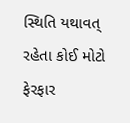સ્થિતિ યથાવત્ રહેતા કોઈ મોટો ફેરફાર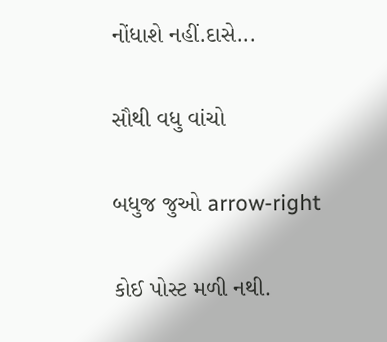નોંધાશે નહીં.દાસે...

સૌથી વધુ વાંચો

બધુજ જુઓ arrow-right

કોઈ પોસ્ટ મળી નથી.